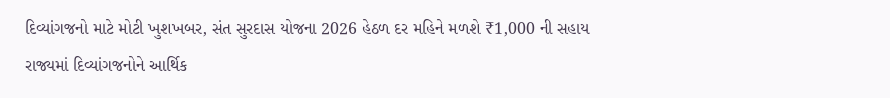દિવ્યાંગજનો માટે મોટી ખુશખબર, સંત સુરદાસ યોજના 2026 હેઠળ દર મહિને મળશે ₹1,000 ની સહાય
રાજ્યમાં દિવ્યાંગજનોને આર્થિક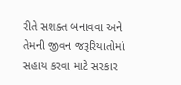રીતે સશક્ત બનાવવા અને તેમની જીવન જરૂરિયાતોમાં સહાય કરવા માટે સરકાર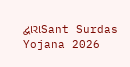દ્વારાSant Surdas Yojana 2026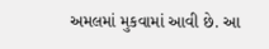અમલમાં મુકવામાં આવી છે. આ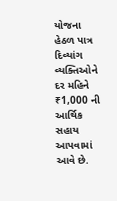યોજના હેઠળ પાત્ર દિવ્યાંગ વ્યક્તિઓને દર મહિને ₹1,000 ની આર્થિક સહાય આપવામાં આવે છે.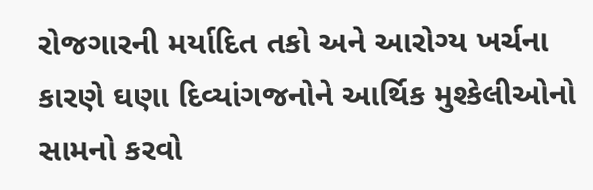રોજગારની મર્યાદિત તકો અને આરોગ્ય ખર્ચના કારણે ઘણા દિવ્યાંગજનોને આર્થિક મુશ્કેલીઓનો સામનો કરવો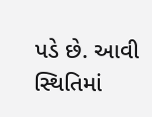પડે છે. આવી સ્થિતિમાં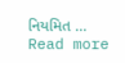નિયમિત … Read more